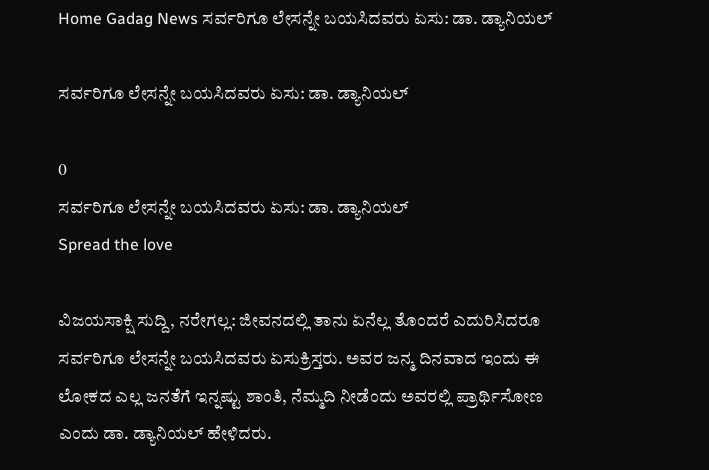Home Gadag News ಸರ್ವರಿಗೂ ಲೇಸನ್ನೇ ಬಯಸಿದವರು ಏಸು: ಡಾ. ಡ್ಯಾನಿಯಲ್

ಸರ್ವರಿಗೂ ಲೇಸನ್ನೇ ಬಯಸಿದವರು ಏಸು: ಡಾ. ಡ್ಯಾನಿಯಲ್

0
ಸರ್ವರಿಗೂ ಲೇಸನ್ನೇ ಬಯಸಿದವರು ಏಸು: ಡಾ. ಡ್ಯಾನಿಯಲ್
Spread the love

ವಿಜಯಸಾಕ್ಷಿ ಸುದ್ದಿ, ನರೇಗಲ್ಲ: ಜೀವನದಲ್ಲಿ ತಾನು ಏನೆಲ್ಲ ತೊಂದರೆ ಎದುರಿಸಿದರೂ ಸರ್ವರಿಗೂ ಲೇಸನ್ನೇ ಬಯಸಿದವರು ಏಸುಕ್ರಿಸ್ತರು. ಅವರ ಜನ್ಮ ದಿನವಾದ ಇಂದು ಈ ಲೋಕದ ಎಲ್ಲ ಜನತೆಗೆ ಇನ್ನಷ್ಟು ಶಾಂತಿ, ನೆಮ್ಮದಿ ನೀಡೆಂದು ಅವರಲ್ಲಿ ಪ್ರಾರ್ಥಿಸೋಣ ಎಂದು ಡಾ. ಡ್ಯಾನಿಯಲ್ ಹೇಳಿದರು.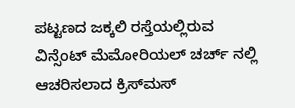ಪಟ್ಟಣದ ಜಕ್ಕಲಿ ರಸ್ತೆಯಲ್ಲಿರುವ ವಿನ್ಸೆಂಟ್ ಮೆಮೋರಿಯಲ್ ಚರ್ಚ್ ನಲ್ಲಿ ಆಚರಿಸಲಾದ ಕ್ರಿಸ್‌ಮಸ್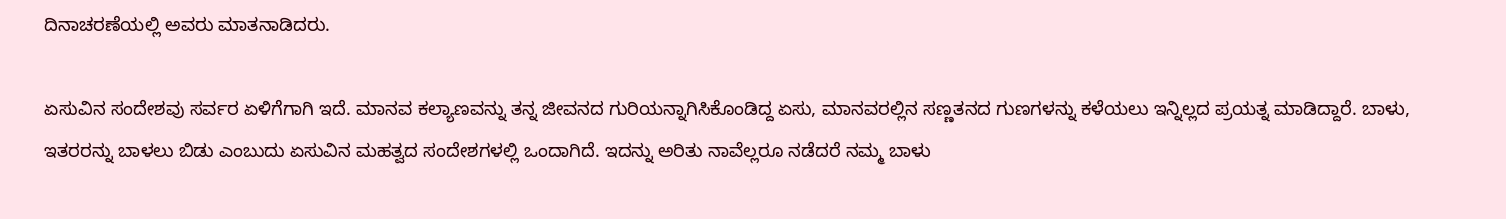ದಿನಾಚರಣೆಯಲ್ಲಿ ಅವರು ಮಾತನಾಡಿದರು.

ಏಸುವಿನ ಸಂದೇಶವು ಸರ್ವರ ಏಳಿಗೆಗಾಗಿ ಇದೆ. ಮಾನವ ಕಲ್ಯಾಣವನ್ನು ತನ್ನ ಜೀವನದ ಗುರಿಯನ್ನಾಗಿಸಿಕೊಂಡಿದ್ದ ಏಸು, ಮಾನವರಲ್ಲಿನ ಸಣ್ಣತನದ ಗುಣಗಳನ್ನು ಕಳೆಯಲು ಇನ್ನಿಲ್ಲದ ಪ್ರಯತ್ನ ಮಾಡಿದ್ದಾರೆ. ಬಾಳು, ಇತರರನ್ನು ಬಾಳಲು ಬಿಡು ಎಂಬುದು ಏಸುವಿನ ಮಹತ್ವದ ಸಂದೇಶಗಳಲ್ಲಿ ಒಂದಾಗಿದೆ. ಇದನ್ನು ಅರಿತು ನಾವೆಲ್ಲರೂ ನಡೆದರೆ ನಮ್ಮ ಬಾಳು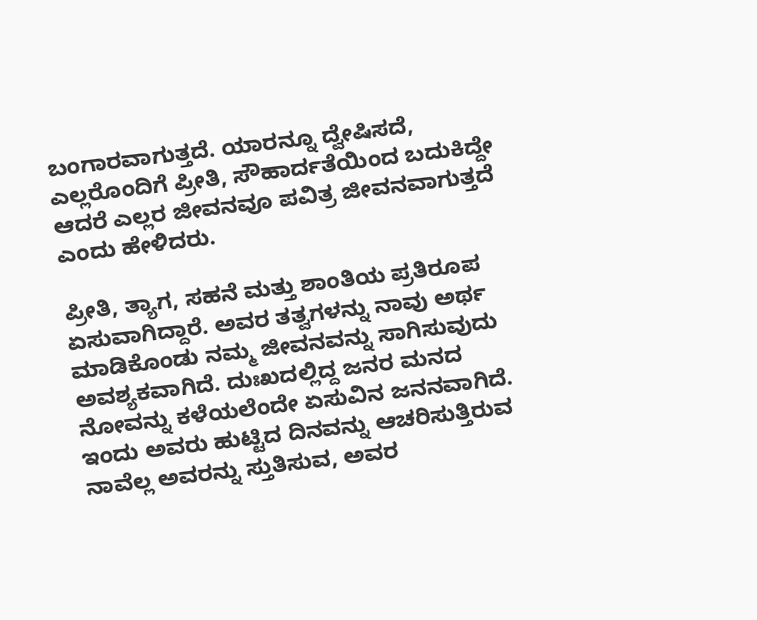ಬಂಗಾರವಾಗುತ್ತದೆ. ಯಾರನ್ನೂ ದ್ವೇಷಿಸದೆ, ಎಲ್ಲರೊಂದಿಗೆ ಪ್ರೀತಿ, ಸೌಹಾರ್ದತೆಯಿಂದ ಬದುಕಿದ್ದೇ ಆದರೆ ಎಲ್ಲರ ಜೀವನವೂ ಪವಿತ್ರ ಜೀವನವಾಗುತ್ತದೆ ಎಂದು ಹೇಳಿದರು.

ಪ್ರೀತಿ, ತ್ಯಾಗ, ಸಹನೆ ಮತ್ತು ಶಾಂತಿಯ ಪ್ರತಿರೂಪ ಏಸುವಾಗಿದ್ದಾರೆ. ಅವರ ತತ್ವಗಳನ್ನು ನಾವು ಅರ್ಥ ಮಾಡಿಕೊಂಡು ನಮ್ಮ ಜೀವನವನ್ನು ಸಾಗಿಸುವುದು ಅವಶ್ಯಕವಾಗಿದೆ. ದುಃಖದಲ್ಲಿದ್ದ ಜನರ ಮನದ ನೋವನ್ನು ಕಳೆಯಲೆಂದೇ ಏಸುವಿನ ಜನನವಾಗಿದೆ. ಇಂದು ಅವರು ಹುಟ್ಟಿದ ದಿನವನ್ನು ಆಚರಿಸುತ್ತಿರುವ ನಾವೆಲ್ಲ ಅವರನ್ನು ಸ್ತುತಿಸುವ, ಅವರ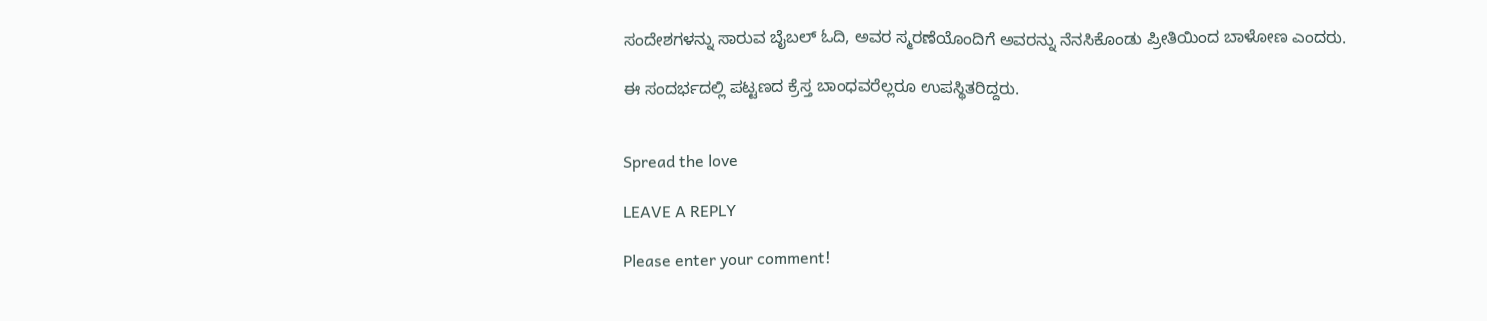ಸಂದೇಶಗಳನ್ನು ಸಾರುವ ಬೈಬಲ್ ಓದಿ, ಅವರ ಸ್ಮರಣೆಯೊಂದಿಗೆ ಅವರನ್ನು ನೆನಸಿಕೊಂಡು ಪ್ರೀತಿಯಿಂದ ಬಾಳೋಣ ಎಂದರು.

ಈ ಸಂದರ್ಭದಲ್ಲಿ ಪಟ್ಟಣದ ಕ್ರೆಸ್ತ ಬಾಂಧವರೆಲ್ಲರೂ ಉಪಸ್ಥಿತರಿದ್ದರು.


Spread the love

LEAVE A REPLY

Please enter your comment!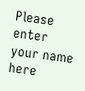Please enter your name here